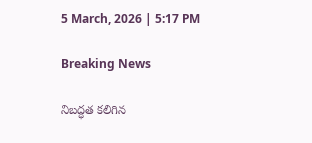5 March, 2026 | 5:17 PM

Breaking News

నిబద్ధత కలిగిన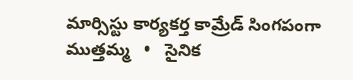మార్సిస్టు కార్యకర్త కామ్రేడ్ సింగపంగా ముత్తమ్మ   •   సైనిక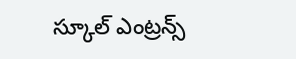స్కూల్ ఎంట్రన్స్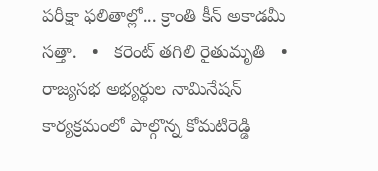పరీక్షా ఫలితాల్లో... క్రాంతి కీన్ అకాడమీ సత్తా.   •   కరెంట్ తగిలి రైతుమృతి   •   రాజ్యసభ అభ్యర్థుల నామినేషన్ కార్యక్రమంలో పాల్గొన్న కోమటిరెడ్డి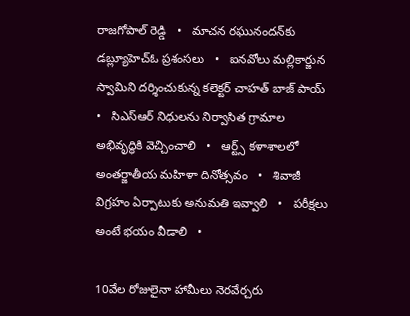రాజగోపాల్ రెడ్డి   •   మాచన రఘునందన్‌కు డబ్ల్యూహెచ్ఓ ప్రశంసలు   •   ఐనవోలు మల్లికార్జున స్వామిని దర్శించుకున్న కలెక్టర్ చాహత్ బాజ్ పాయ్   •   సిఎస్ఆర్ నిధులను నిర్వాసిత గ్రామాల అభివృద్ధికి వెచ్చించాలి   •   ఆర్ట్స్ కళాశాలలో అంతర్జాతీయ మహిళా దినోత్సవం   •   శివాజీ విగ్రహం ఏర్పాటుకు అనుమతి ఇవ్వాలి   •   పరీక్షలు అంటే భయం వీడాలి   •

10వేల రోజులైనా హామీలు నెరవేర్చరు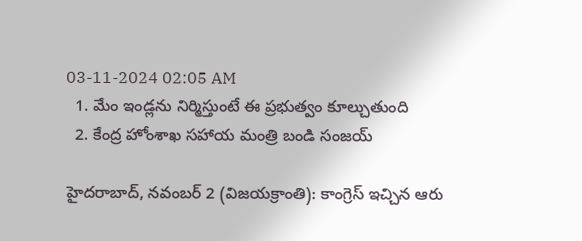03-11-2024 02:05 AM
  1. మేం ఇండ్లను నిర్మిస్తుంటే ఈ ప్రభుత్వం కూల్చుతుంది
  2. కేంద్ర హోంశాఖ సహాయ మంత్రి బండి సంజయ్

హైదరాబాద్, నవంబర్ 2 (విజయక్రాంతి): కాంగ్రెస్ ఇచ్చిన ఆరు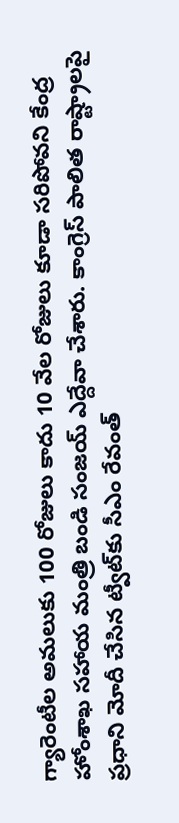గ్యారెంటీల అమలుకు 100 రోజులు కాదు 10 వేల రోజులు కూడా సరిపోవని కేంద్ర హోంశాఖ సహాయ మంత్రి బండి సంజయ్ ఎద్దేవా చేశారు. కాంగ్రెస్ పాలిత రాష్ట్రాలపై ప్రధాని మోదీ చేసిన ట్వీట్‌కు సీఎం రేవంత్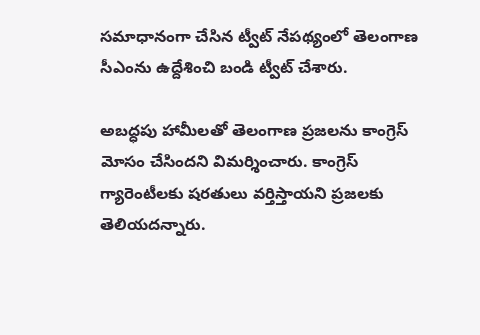సమాధానంగా చేసిన ట్వీట్ నేపథ్యంలో తెలంగాణ సీఎంను ఉద్దేశించి బండి ట్వీట్ చేశారు.

అబద్ధపు హామీలతో తెలంగాణ ప్రజలను కాంగ్రెస్ మోసం చేసిందని విమర్శించారు. కాంగ్రెస్ గ్యారెంటీలకు షరతులు వర్తిస్తాయని ప్రజలకు తెలియదన్నారు.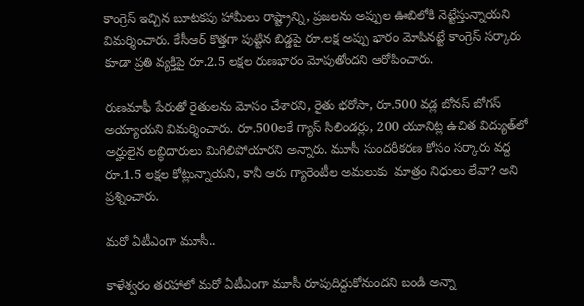కాంగ్రెస్ ఇచ్చిన బూటకపు హామీలు రాష్ట్రాన్ని, ప్రజలను అప్పుల ఊబిలోకి నెట్టేస్తున్నాయని విమర్శించారు. కేసీఆర్ కొత్తగా పుట్టిన బిడ్డపై రూ.లక్ష అప్పు భారం మోపినట్టే కాంగ్రెస్ సర్కారు కూడా ప్రతి వ్యక్తిపై రూ.2.5 లక్షల రుణభారం మోపుతోందని ఆరోపించారు.

రుణమాఫీ పేరుతో రైతులను మోసం చేశారని, రైతు భరోసా, రూ.500 వడ్ల బోనస్ బోగస్ అయ్యాయని విమర్శించారు. రూ.500లకే గ్యాస్ సిలిండర్లు, 200 యూనిట్ల ఉచిత విద్యుత్‌లో అర్హులైన లబ్ధిదారులు మిగిలిపోయారని అన్నారు. మూసీ సుందరీకరణ కోసం సర్కారు వద్ద రూ.1.5 లక్షల కోట్లున్నాయని, కానీ ఆరు గ్యారెంటీల అమలుకు  మాత్రం నిధులు లేవా? అని ప్రశ్నించారు.

మరో ఏటీఎంగా మూసీ..

కాళేశ్వరం తరహాలో మరో ఏటీఎంగా మూసీ రూపుదిద్దుకోనుందని బండి అన్నా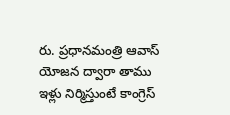రు. ప్రధానమంత్రి ఆవాస్ యోజన ద్వారా తాము ఇళ్లు నిర్మిస్తుంటే కాంగ్రెస్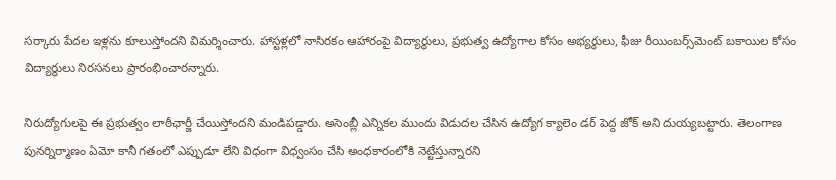సర్కారు పేదల ఇళ్లను కూలుస్తోందని విమర్శించారు. హాస్టళ్లలో నాసిరకం ఆహారంపై విద్యార్థులు, ప్రభుత్వ ఉద్యోగాల కోసం అభ్యర్థులు, ఫీజు రీయింబర్స్‌మెంట్ బకాయిల కోసం విద్యార్థులు నిరసనలు ప్రారంభించారన్నారు.

నిరుద్యోగులపై ఈ ప్రభుత్వం లాఠీఛార్జీ చేయిస్తోందని మండిపడ్డారు. అసెంబ్లీ ఎన్నికల ముందు విడుదల చేసిన ఉద్యోగ క్యాలెం డర్ పెద్ద జోక్ అని దుయ్యబట్టారు. తెలంగాణ పునర్నిర్మాణం ఏమో కానీ గతంలో ఎప్పుడూ లేని విధంగా విధ్వంసం చేసి అంధకారంలోకి నెట్టేస్తున్నారని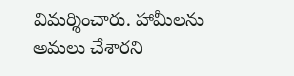విమర్శించారు. హామీలను అమలు చేశారని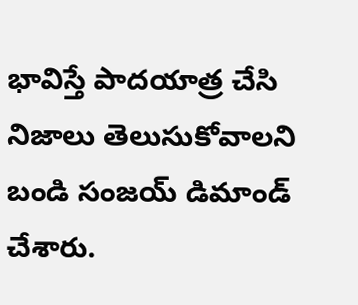భావిస్తే పాదయాత్ర చేసి నిజాలు తెలుసుకోవాలని బండి సంజయ్ డిమాండ్ చేశారు.